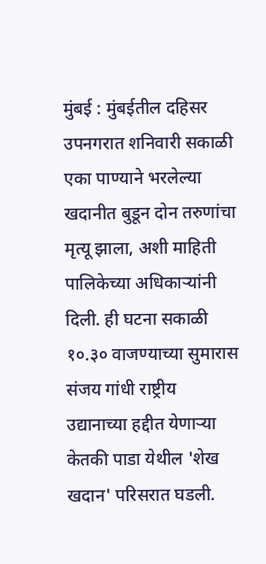मुंबई : मुंबईतील दहिसर उपनगरात शनिवारी सकाळी एका पाण्याने भरलेल्या खदानीत बुडून दोन तरुणांचा मृत्यू झाला, अशी माहिती पालिकेच्या अधिकाऱ्यांनी दिली. ही घटना सकाळी १०.३० वाजण्याच्या सुमारास संजय गांधी राष्ट्रीय उद्यानाच्या हद्दीत येणाऱ्या केतकी पाडा येथील 'शेख खदान' परिसरात घडली.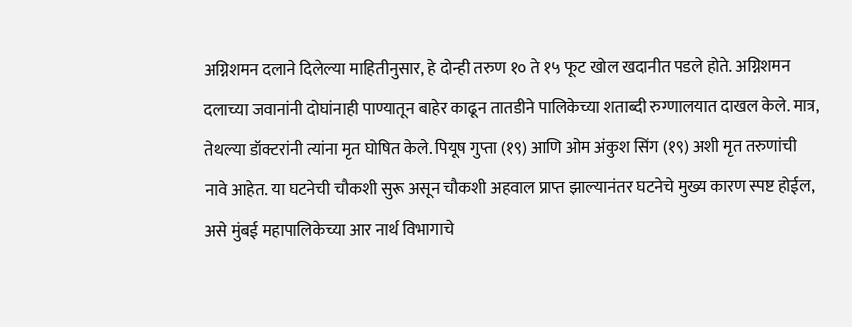अग्निशमन दलाने दिलेल्या माहितीनुसार, हे दोन्ही तरुण १० ते १५ फूट खोल खदानीत पडले होते. अग्निशमन दलाच्या जवानांनी दोघांनाही पाण्यातून बाहेर काढून तातडीने पालिकेच्या शताब्दी रुग्णालयात दाखल केले. मात्र, तेथल्या डॉक्टरांनी त्यांना मृत घोषित केले. पियूष गुप्ता (१९) आणि ओम अंकुश सिंग (१९) अशी मृत तरुणांची नावे आहेत. या घटनेची चौकशी सुरू असून चौकशी अहवाल प्राप्त झाल्यानंतर घटनेचे मुख्य कारण स्पष्ट होईल, असे मुंबई महापालिकेच्या आर नार्थ विभागाचे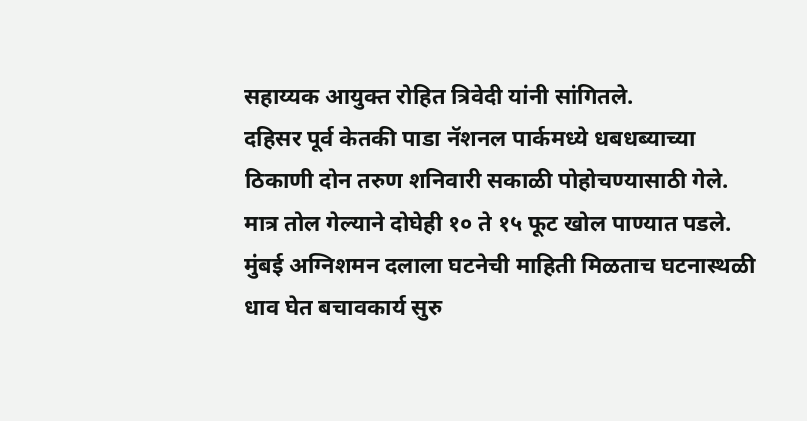सहाय्यक आयुक्त रोहित त्रिवेदी यांनी सांगितले.
दहिसर पूर्व केतकी पाडा नॅशनल पार्कमध्ये धबधब्याच्या ठिकाणी दोन तरुण शनिवारी सकाळी पोहोचण्यासाठी गेले. मात्र तोल गेल्याने दोघेही १० ते १५ फूट खोल पाण्यात पडले. मुंबई अग्निशमन दलाला घटनेची माहिती मिळताच घटनास्थळी धाव घेत बचावकार्य सुरु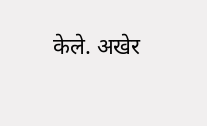केले. अखेर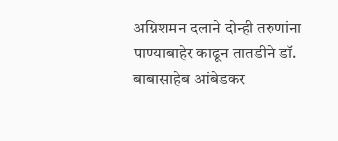अग्निशमन दलाने दोन्ही तरुणांना पाण्याबाहेर काढून तातडीने डॉ. बाबासाहेब आंबेडकर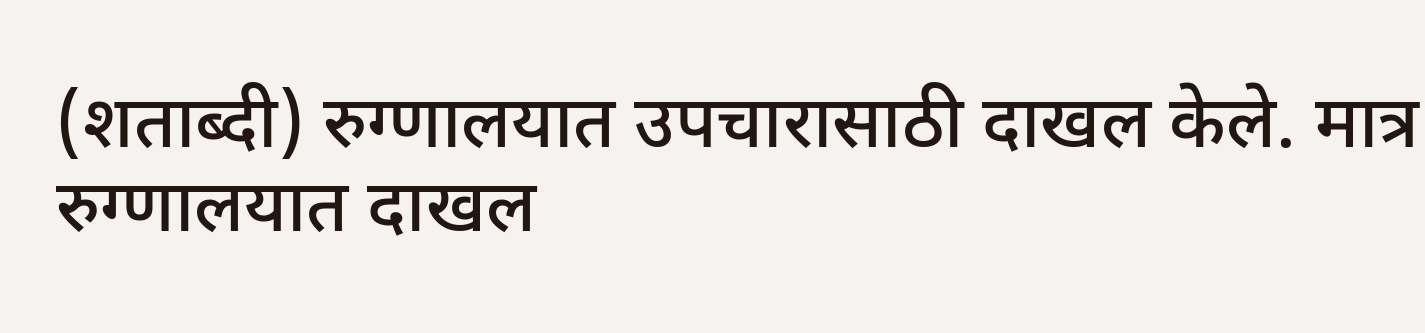(शताब्दी) रुग्णालयात उपचारासाठी दाखल केले. मात्र रुग्णालयात दाखल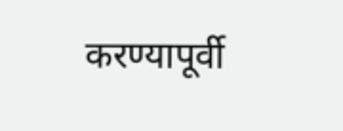करण्यापूर्वी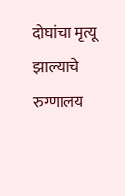दोघांचा मृत्यू झाल्याचे रुग्णालय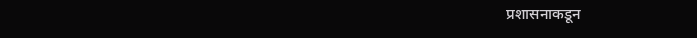प्रशासनाकडून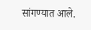सांगण्यात आले.